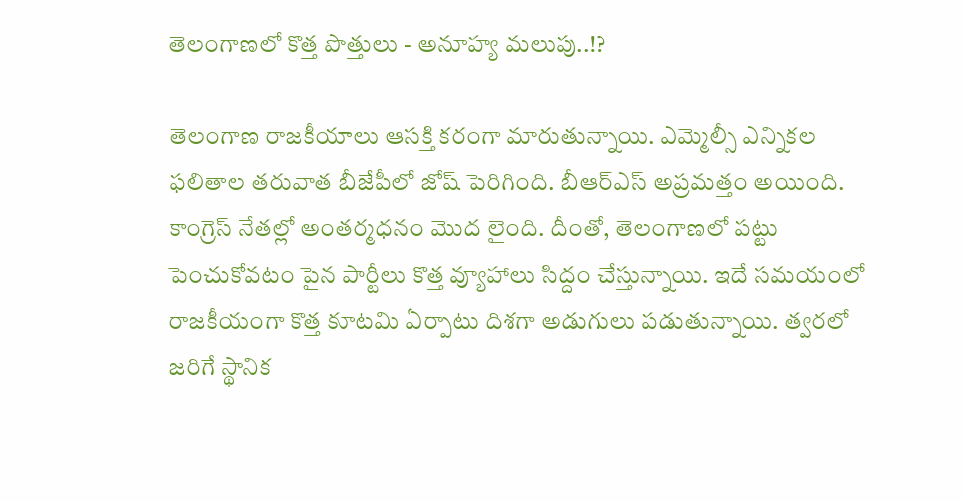తెలంగాణలో కొత్త పొత్తులు - అనూహ్య మలుపు..!?

తెలంగాణ రాజకీయాలు ఆసక్తి కరంగా మారుతున్నాయి. ఎమ్మెల్సీ ఎన్నికల ఫలితాల తరువాత బీజేపీలో జోష్ పెరిగింది. బీఆర్ఎస్ అప్రమత్తం అయింది. కాంగ్రెస్ నేతల్లో అంతర్మధనం మొద లైంది. దీంతో, తెలంగాణలో పట్టు పెంచుకోవటం పైన పార్టీలు కొత్త వ్యూహాలు సిద్దం చేస్తున్నాయి. ఇదే సమయంలో రాజకీయంగా కొత్త కూటమి ఏర్పాటు దిశగా అడుగులు పడుతున్నాయి. త్వరలో జరిగే స్థానిక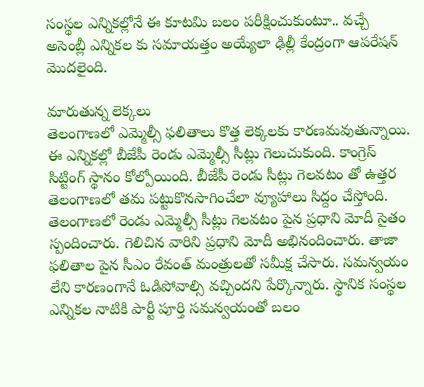సంస్థల ఎన్నికల్లోనే ఈ కూటమి బలం పరీక్షించుకుంటూ.. వచ్చే అసెంబ్లీ ఎన్నికల కు సమాయత్తం అయ్యేలా ఢిల్లీ కేంద్రంగా ఆపరేషన్ మొదలైంది.

మారుతున్న లెక్కలు
తెలంగాణలో ఎమ్మెల్సీ ఫలితాలు కొత్త లెక్కలకు కారణమవుతున్నాయి. ఈ ఎన్నికల్లో బీజేపీ రెండు ఎమ్మెల్సీ సీట్లు గెలుచుకుంది. కాంగ్రెస్ సిట్టింగ్ స్థానం కోల్పోయింది. బీజేపీ రెండు సీట్లు గెలవటం తో ఉత్తర తెలంగాణలో తమ పట్టుకొనసాగించేలా వ్యూహాలు సిద్దం చేస్తోంది. తెలంగాణలో రెండు ఎమ్మెల్సీ సీట్లు గెలవటం పైన ప్రధాని మోదీ సైతం స్పందించారు. గెలిచిన వారిని ప్రధాని మోదీ అభినందించారు. తాజా ఫలితాల పైన సీఎం రేవంత్ మంత్రులతో సమీక్ష చేసారు. సమన్వయం లేని కారణంగానే ఓడిపోవాల్సి వచ్చిందని పేర్కొన్నారు. స్థానిక సంస్థల ఎన్నికల నాటికి పార్టీ పూర్తి సమన్వయంతో బలం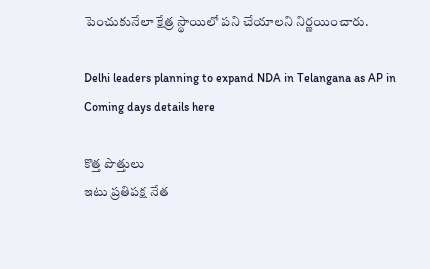పెంచుకునేలా క్షేత్ర స్థాయిలో పని చేయాలని నిర్ణయించారు.

Delhi leaders planning to expand NDA in Telangana as AP in Coming days details here

కొత్త పొత్తులు
ఇటు ప్రతిపక్ష నేత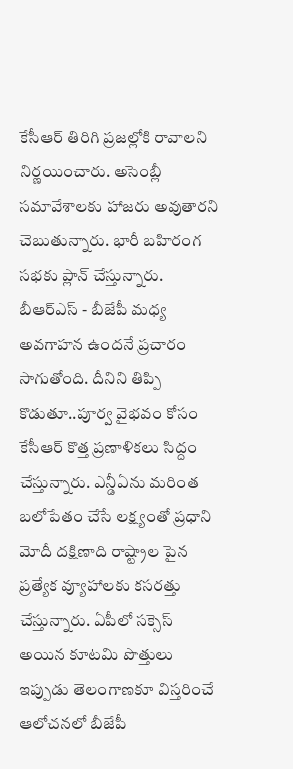కేసీఆర్ తిరిగి ప్రజల్లోకి రావాలని నిర్ణయించారు. అసెంబ్లీ సమావేశాలకు హాజరు అవుతారని చెబుతున్నారు. భారీ బహిరంగ సభకు ప్లాన్ చేస్తున్నారు. బీఆర్ఎస్ - బీజేపీ మధ్య అవగాహన ఉందనే ప్రచారం సాగుతోంది. దీనిని తిప్పి కొడుతూ..పూర్వ వైభవం కోసం కేసీఆర్ కొత్త ప్రణాళికలు సిద్దం చేస్తున్నారు. ఎన్డీఏను మరింత బలోపేతం చేసే లక్ష్యంతో ప్రధాని మోదీ దక్షిణాది రాష్ట్రాల పైన ప్రత్యేక వ్యూహాలకు కసరత్తు చేస్తున్నారు. ఏపీలో సక్సెస్ అయిన కూటమి పొత్తులు ఇప్పుడు తెలంగాణకూ విస్తరించే ఆలోచనలో బీజేపీ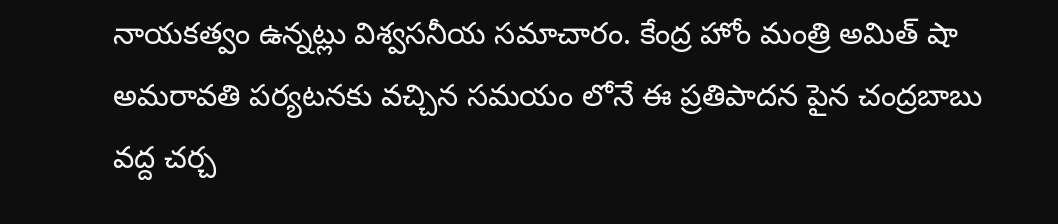నాయకత్వం ఉన్నట్లు విశ్వసనీయ సమాచారం. కేంద్ర హోం మంత్రి అమిత్ షా అమరావతి పర్యటనకు వచ్చిన సమయం లోనే ఈ ప్రతిపాదన పైన చంద్రబాబు వద్ద చర్చ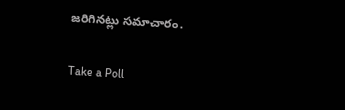జరిగినట్లు సమాచారం.

Take a Poll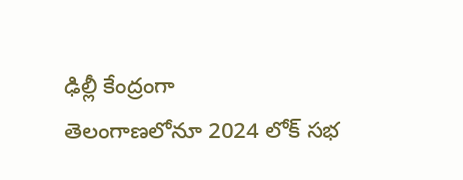ఢిల్లీ కేంద్రంగా
తెలంగాణలోనూ 2024 లోక్ సభ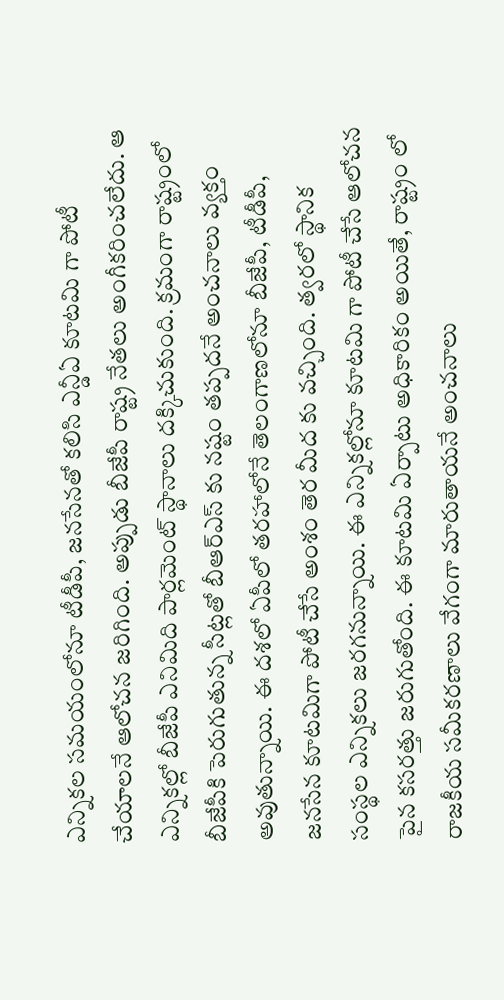ఎన్నికల సమయంలోనూ టీడీపీ, జనసేనతో కలిసి ఎన్డీఏ కూటమి గా పోటీ చేయాలనే ఆలోచన జరిగింది. అప్పుడు బీజేపీ రాష్ట్ర నేతలు అంగీకరించలేదు. ఆ ఎన్నికల్లో బీజేపీ ఎనిమిది పార్లమెంట్ స్థానాలు దక్కిచుకుంది. క్రమంగా రాష్ట్రంలో బీజేపీకి పెరుగుతున్న సీట్లతో బీఆర్ఎస్ కు నష్టం తప్పదనే అంచనాలు వ్యక్తం అవుతున్నాయి. ఈ దశలో ఏపీలో తరహాలోనే తెలంగాణలోనూ బీజేపీ, టీడీపీ, జనసేన కూటమిగా పోటీ చేసే అంశం తెర మీద కు వచ్చింది. త్వరలో స్థానిక సంస్థల ఎన్నికలు జరగనున్నాయి. ఈ ఎన్నికల్లోనూ కూటమి గా పోటీ చేసే ఆలోచన పైన కసరత్తు జరుగుతోంది. ఈ కూటమి ఏర్పాటు అధికారికం అయితే, రాష్ట్రం లో రాజకీయ సమీకరణాలు వేగంగా మారుతాయనే అంచనాలు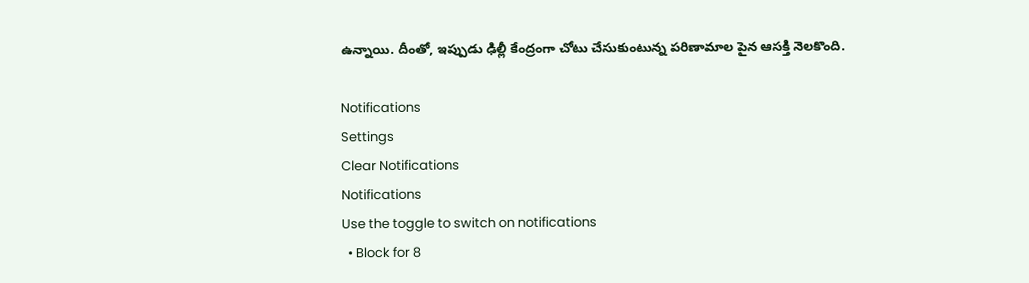ఉన్నాయి. దీంతో, ఇప్పుడు ఢిల్లీ కేంద్రంగా చోటు చేసుకుంటున్న పరిణామాల పైన ఆసక్తి నెలకొంది.

Notifications
Settings
Clear Notifications
Notifications
Use the toggle to switch on notifications
  • Block for 8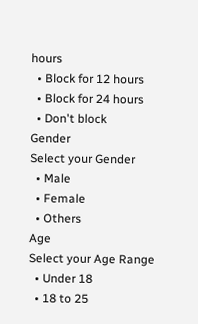hours
  • Block for 12 hours
  • Block for 24 hours
  • Don't block
Gender
Select your Gender
  • Male
  • Female
  • Others
Age
Select your Age Range
  • Under 18
  • 18 to 25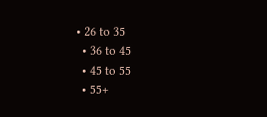• 26 to 35
  • 36 to 45
  • 45 to 55
  • 55+